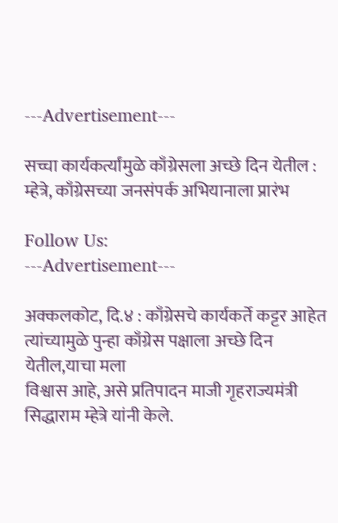---Advertisement---

सच्चा कार्यकर्त्यांमुळे काँग्रेसला अच्छे दिन येतील : म्हेत्रे, काँग्रेसच्या जनसंपर्क अभियानाला प्रारंभ

Follow Us:
---Advertisement---

अक्कलकोट, दि.४ : काँग्रेसचे कार्यकर्ते कट्टर आहेत त्यांच्यामुळे पुन्हा काँग्रेस पक्षाला अच्छे दिन येतील,याचा मला
विश्वास आहे, असे प्रतिपादन माजी गृहराज्यमंत्री सिद्धाराम म्हेत्रे यांनी केले.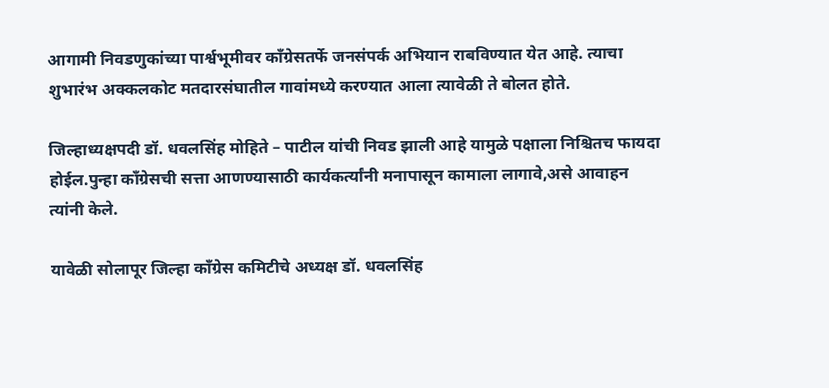आगामी निवडणुकांच्या पार्श्वभूमीवर कॉंग्रेसतर्फे जनसंपर्क अभियान राबविण्यात येत आहे. त्याचा शुभारंभ अक्कलकोट मतदारसंघातील गावांमध्ये करण्यात आला त्यावेळी ते बोलत होते.

जिल्हाध्यक्षपदी डॉ. धवलसिंह मोहिते – पाटील यांची निवड झाली आहे यामुळे पक्षाला निश्चितच फायदा होईल.पुन्हा काँग्रेसची सत्ता आणण्यासाठी कार्यकर्त्यांनी मनापासून कामाला लागावे,असे आवाहन त्यांनी केले.

यावेळी सोलापूर जिल्हा काँग्रेस कमिटीचे अध्यक्ष डॉ. धवलसिंह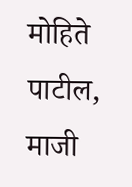मोहिते पाटील, माजी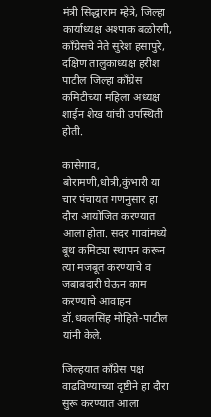मंत्री सिद्धाराम म्हेत्रे, जिल्हा कार्याध्यक्ष अश्पाक बळोरगी, काँग्रेसचे नेते सुरेश हसापुरे, दक्षिण तालुकाध्यक्ष हरीश पाटील जिल्हा काँग्रेस कमिटीच्या महिला अध्यक्ष शाईन शेख यांची उपस्थिती होती.

कासेगाव, बोरामणी,धोत्री,कुंभारी या चार पंचायत गणनुसार हा दौरा आयोजित करण्यात आला होता. सदर गावांमध्ये बूथ कमिट्या स्थापन करून त्या मजबूत करण्याचे व जबाबदारी घेऊन काम करण्याचे आवाहन डॉ.धवलसिंह मोहिते-पाटील यांनी केले.

जिल्हयात काँग्रेस पक्ष वाढविण्याच्या दृष्टीने हा दौरा सुरू करण्यात आला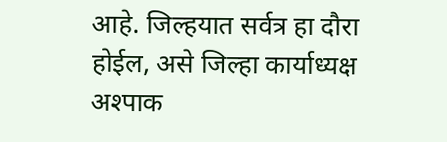आहे. जिल्हयात सर्वत्र हा दौरा होईल, असे जिल्हा कार्याध्यक्ष अश्पाक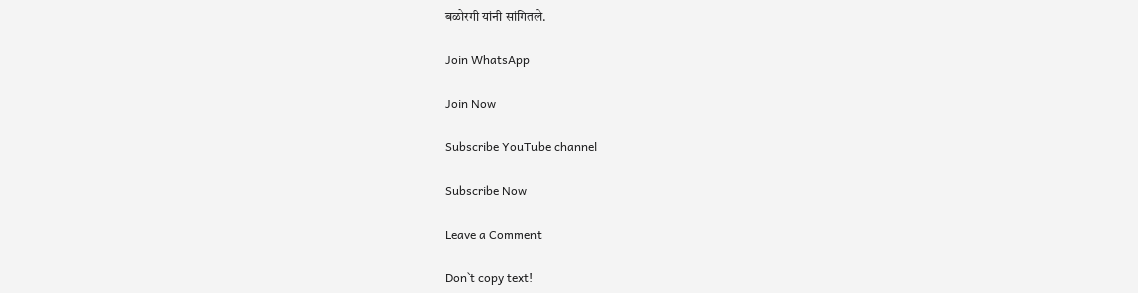बळोरगी यांनी सांगितले.

Join WhatsApp

Join Now

Subscribe YouTube channel

Subscribe Now

Leave a Comment

Don`t copy text!